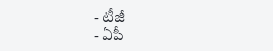- టీజీ
- ఏపీ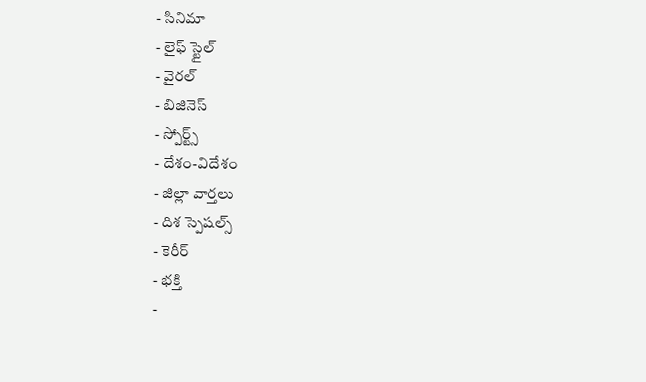- సినిమా
- లైఫ్ స్టైల్
- వైరల్
- బిజినెస్
- స్పోర్ట్స్
- దేశం-విదేశం
- జిల్లా వార్తలు
- దిశ స్పెషల్స్
- కెరీర్
- భక్తి
-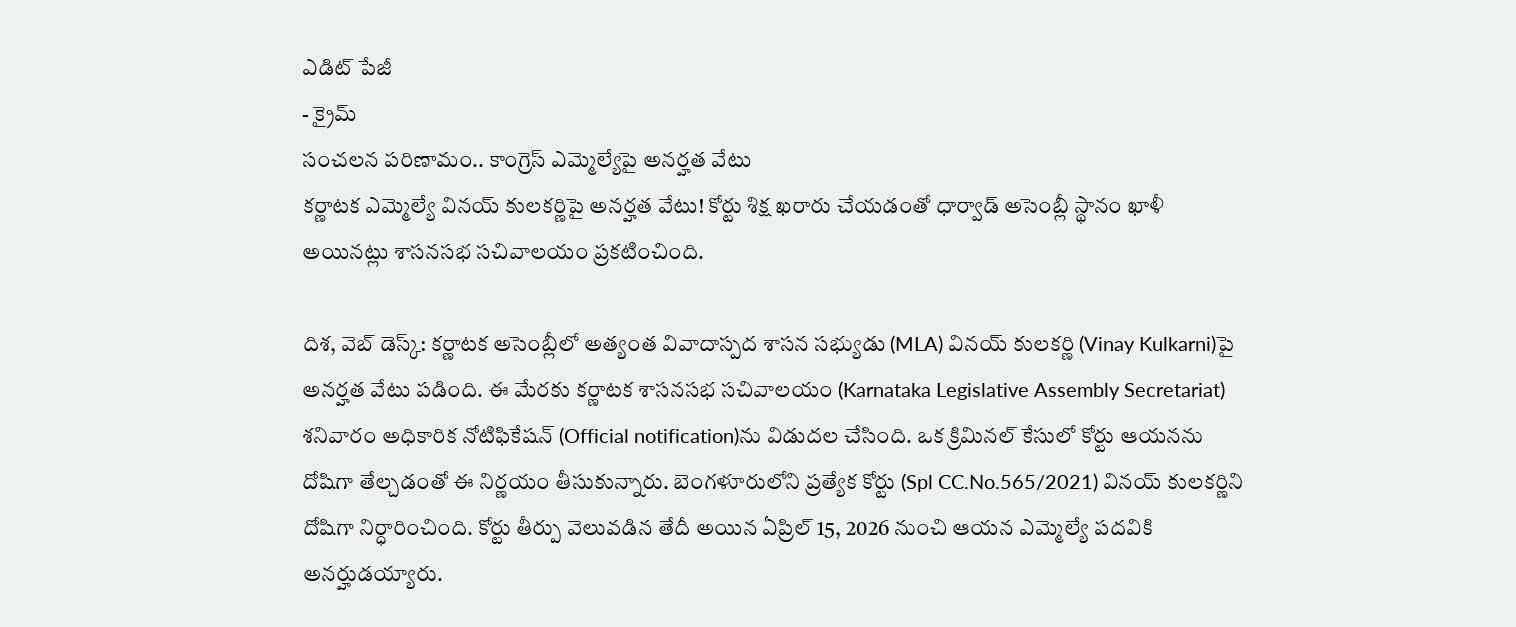ఎడిట్ పేజీ
- క్రైమ్
సంచలన పరిణామం.. కాంగ్రెస్ ఎమ్మెల్యేపై అనర్హత వేటు
కర్ణాటక ఎమ్మెల్యే వినయ్ కులకర్ణిపై అనర్హత వేటు! కోర్టు శిక్ష ఖరారు చేయడంతో ధార్వాడ్ అసెంబ్లీ స్థానం ఖాళీ అయినట్లు శాసనసభ సచివాలయం ప్రకటించింది.

దిశ, వెబ్ డెస్క్: కర్ణాటక అసెంబ్లీలో అత్యంత వివాదాస్పద శాసన సభ్యుడు (MLA) వినయ్ కులకర్ణి (Vinay Kulkarni)పై అనర్హత వేటు పడింది. ఈ మేరకు కర్ణాటక శాసనసభ సచివాలయం (Karnataka Legislative Assembly Secretariat) శనివారం అధికారిక నోటిఫికేషన్ (Official notification)ను విడుదల చేసింది. ఒక క్రిమినల్ కేసులో కోర్టు ఆయనను దోషిగా తేల్చడంతో ఈ నిర్ణయం తీసుకున్నారు. బెంగళూరులోని ప్రత్యేక కోర్టు (Spl CC.No.565/2021) వినయ్ కులకర్ణిని దోషిగా నిర్ధారించింది. కోర్టు తీర్పు వెలువడిన తేదీ అయిన ఏప్రిల్ 15, 2026 నుంచి ఆయన ఎమ్మెల్యే పదవికి అనర్హుడయ్యారు.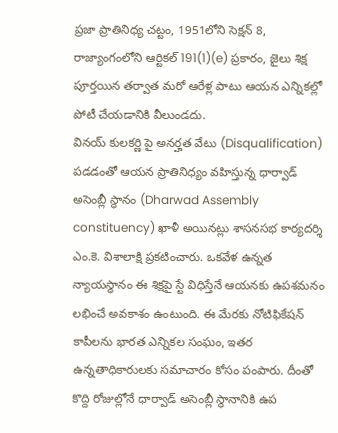ప్రజా ప్రాతినిధ్య చట్టం, 1951లోని సెక్షన్ 8, రాజ్యాంగంలోని ఆర్టికల్ 191(1)(e) ప్రకారం, జైలు శిక్ష పూర్తయిన తర్వాత మరో ఆరేళ్ల పాటు ఆయన ఎన్నికల్లో పోటీ చేయడానికి వీలుండదు.
వినయ్ కులకర్ణి పై అనర్హత వేటు (Disqualification) పడడంతో ఆయన ప్రాతినిధ్యం వహిస్తున్న ధార్వాడ్ అసెంబ్లీ స్థానం (Dharwad Assembly constituency) ఖాళీ అయినట్లు శాసనసభ కార్యదర్శి ఎం.కె. విశాలాక్షి ప్రకటించారు. ఒకవేళ ఉన్నత న్యాయస్థానం ఈ శిక్షపై స్టే విధిస్తేనే ఆయనకు ఉపశమనం లభించే అవకాశం ఉంటుంది. ఈ మేరకు నోటిఫికేషన్ కాపీలను భారత ఎన్నికల సంఘం, ఇతర ఉన్నతాధికారులకు సమాచారం కోసం పంపారు. దీంతో కొద్ది రోజుల్లోనే ధార్వాడ్ అసెంబ్లీ స్థానానికి ఉప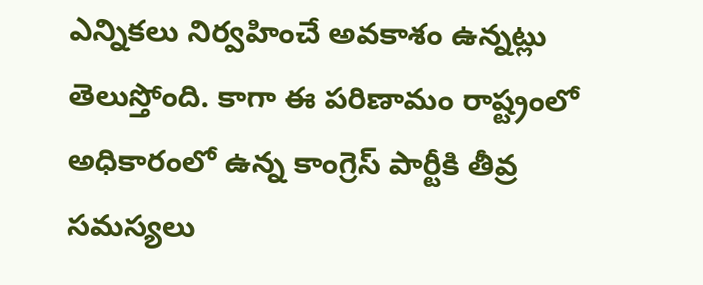ఎన్నికలు నిర్వహించే అవకాశం ఉన్నట్లు తెలుస్తోంది. కాగా ఈ పరిణామం రాష్ట్రంలో అధికారంలో ఉన్న కాంగ్రెస్ పార్టీకి తీవ్ర సమస్యలు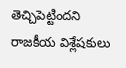తెచ్చిపెట్టిందని రాజకీయ విశ్లేషకులు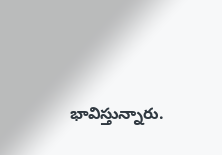భావిస్తున్నారు.